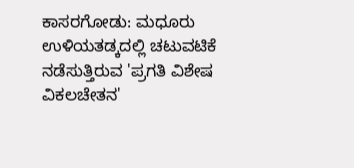ಕಾಸರಗೋಡು: ಮಧೂರು ಉಳಿಯತಡ್ಕದಲ್ಲಿ ಚಟುವಟಿಕೆ ನಡೆಸುತ್ತಿರುವ 'ಪ್ರಗತಿ ವಿಶೇಷ ವಿಕಲಚೇತನ'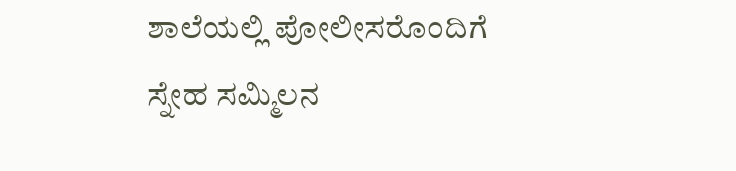ಶಾಲೆಯಲ್ಲಿ ಪೋಲೀಸರೊಂದಿಗೆ ಸ್ನೇಹ ಸಮ್ಮಿಲನ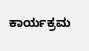ಕಾರ್ಯಕ್ರಮ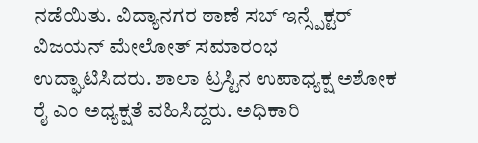ನಡೆಯಿತು. ವಿದ್ಯಾನಗರ ಠಾಣೆ ಸಬ್ ಇನ್ಸ್ಪೆಕ್ಟರ್ ವಿಜಯನ್ ಮೇಲೋತ್ ಸಮಾರಂಭ ಉದ್ಘಾಟಿಸಿದರು. ಶಾಲಾ ಟ್ರಸ್ಟಿನ ಉಪಾಧ್ಯಕ್ಷ ಅಶೋಕ ರೈ ಎಂ ಅಧ್ಯಕ್ಷತೆ ವಹಿಸಿದ್ದರು. ಅಧಿಕಾರಿ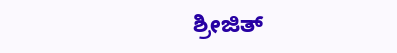ಶ್ರೀಜಿತ್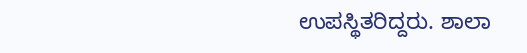ಉಪಸ್ಥಿತರಿದ್ದರು. ಶಾಲಾ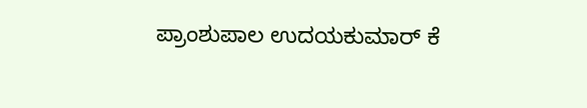ಪ್ರಾಂಶುಪಾಲ ಉದಯಕುಮಾರ್ ಕೆ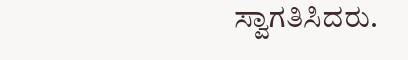ಸ್ವಾಗತಿಸಿದರು.